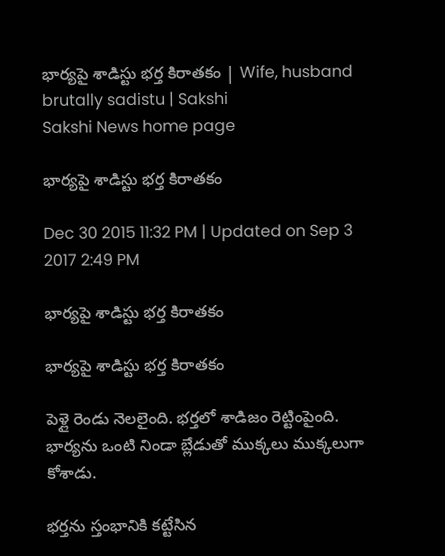భార్యపై శాడిస్టు భర్త కిరాతకం | Wife, husband brutally sadistu | Sakshi
Sakshi News home page

భార్యపై శాడిస్టు భర్త కిరాతకం

Dec 30 2015 11:32 PM | Updated on Sep 3 2017 2:49 PM

భార్యపై శాడిస్టు భర్త కిరాతకం

భార్యపై శాడిస్టు భర్త కిరాతకం

పెళ్లై రెండు నెలలైంది. భర్తలో శాడిజం రెట్టింపైంది. భార్యను ఒంటి నిండా బ్లేడుతో ముక్కలు ముక్కలుగా కోశాడు.

భర్తను స్తంభానికి కట్టేసిన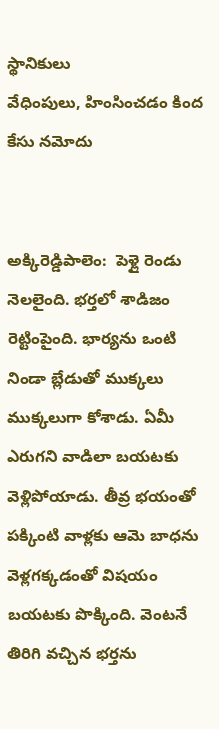స్థానికులు
వేధింపులు, హింసించడం కింద కేసు నమోదు


అక్కిరెడ్డిపాలెం:  పెళ్లై రెండు నెలలైంది. భర్తలో శాడిజం రెట్టింపైంది. భార్యను ఒంటి నిండా బ్లేడుతో ముక్కలు ముక్కలుగా కోశాడు. ఏమీ ఎరుగని వాడిలా బయటకు వెళ్లిపోయాడు. తీవ్ర భయంతో పక్కింటి వాళ్లకు ఆమె బాధను వెళ్లగక్కడంతో విషయం బయటకు పొక్కింది. వెంటనే తిరిగి వచ్చిన భర్తను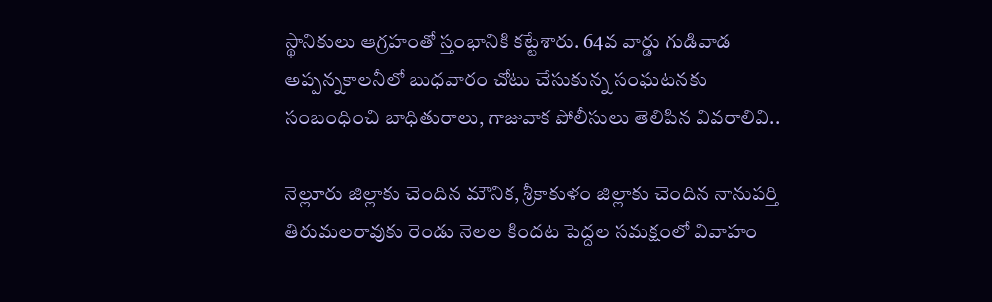స్థానికులు ఆగ్రహంతో స్తంభానికి కట్టేశారు. 64వ వార్డు గుడివాడ అప్పన్నకాలనీలో బుధవారం చోటు చేసుకున్న సంఘటనకు సంబంధించి బాధితురాలు, గాజువాక పోలీసులు తెలిపిన వివరాలివి..

నెల్లూరు జిల్లాకు చెందిన మౌనిక, శ్రీకాకుళం జిల్లాకు చెందిన నానుపర్తి తిరుమలరావుకు రెండు నెలల కిందట పెద్దల సమక్షంలో వివాహం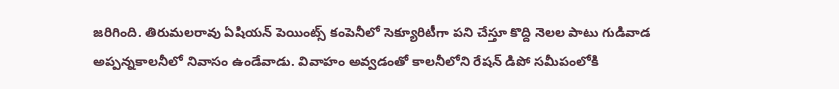జరిగింది. తిరుమలరావు ఏషియన్ పెయింట్స్ కంపెనీలో సెక్యూరిటీగా పని చేస్తూ కొద్ది నెలల పాటు గుడివాడ అప్పన్నకాలనీలో నివాసం ఉండేవాడు. వివాహం అవ్వడంతో కాలనీలోని రేషన్ డిపో సమీపంలోకి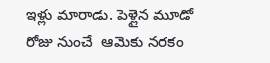ఇళ్లు మారాడు. పెళ్లైన మూడో రోజు నుంచే  ఆమెకు నరకం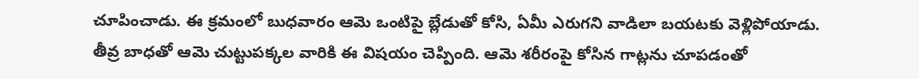చూపించాడు. ఈ క్రమంలో బుధవారం ఆమె ఒంటిపై బ్లేడుతో కోసి, ఏమీ ఎరుగని వాడిలా బయటకు వెళ్లిపోయాడు. తీవ్ర బాధతో ఆమె చుట్టుపక్కల వారికి ఈ విషయం చెప్పింది. ఆమె శరీరంపై కోసిన గాట్లను చూపడంతో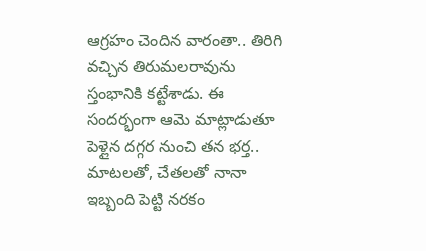ఆగ్రహం చెందిన వారంతా.. తిరిగి వచ్చిన తిరుమలరావును స్తంభానికి కట్టేశాడు. ఈ సందర్భంగా ఆమె మాట్లాడుతూ పెళ్లైన దగ్గర నుంచి తన భర్త.. మాటలతో, చేతలతో నానా ఇబ్బంది పెట్టి నరకం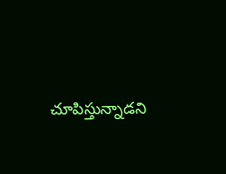చూపిస్తున్నాడని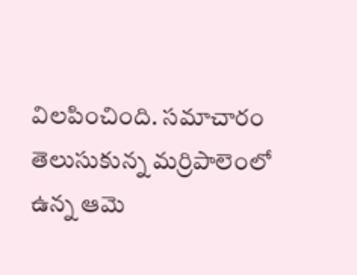విలపించింది. సమాచారం తెలుసుకున్న మర్రిపాలెంలో ఉన్న ఆమె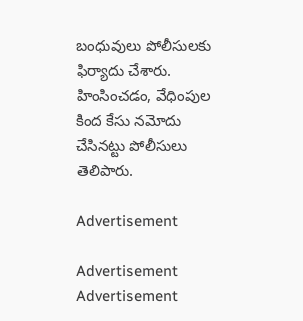బంధువులు పోలీసులకు ఫిర్యాదు చేశారు. హింసించడం, వేధింపుల కింద కేసు నమోదు చేసినట్టు పోలీసులు తెలిపారు.

Advertisement

Advertisement
Advertisement